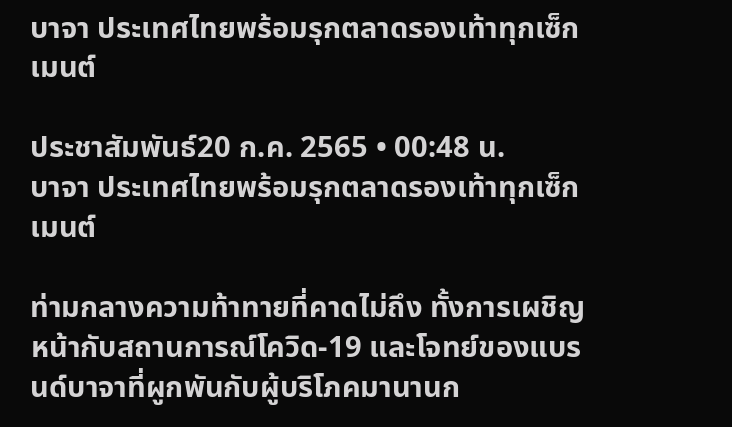บาจา ประเทศไทยพร้อมรุกตลาดรองเท้าทุกเซ็กเมนต์

ประชาสัมพันธ์20 ก.ค. 2565 • 00:48 น.
บาจา ประเทศไทยพร้อมรุกตลาดรองเท้าทุกเซ็กเมนต์

ท่ามกลางความท้าทายที่คาดไม่ถึง ทั้งการเผชิญหน้ากับสถานการณ์โควิด-19 และโจทย์ของแบรนด์บาจาที่ผูกพันกับผู้บริโภคมานานก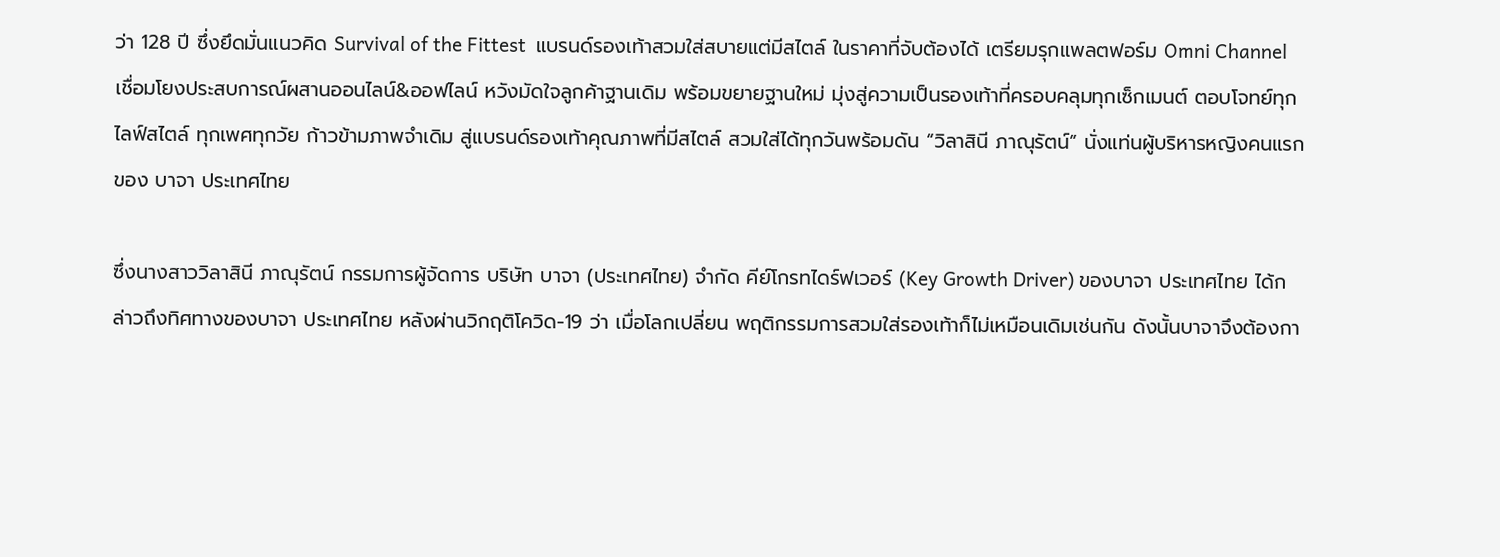ว่า 128 ปี ซึ่งยึดมั่นแนวคิด Survival of the Fittest  แบรนด์รองเท้าสวมใส่สบายแต่มีสไตล์ ในราคาที่จับต้องได้ เตรียมรุกแพลตฟอร์ม Omni Channel เชื่อมโยงประสบการณ์ผสานออนไลน์&ออฟไลน์ หวังมัดใจลูกค้าฐานเดิม พร้อมขยายฐานใหม่ มุ่งสู่ความเป็นรองเท้าที่ครอบคลุมทุกเซ็กเมนต์ ตอบโจทย์ทุกไลฟ์สไตล์ ทุกเพศทุกวัย ก้าวข้ามภาพจำเดิม สู่แบรนด์รองเท้าคุณภาพที่มีสไตล์ สวมใส่ได้ทุกวันพร้อมดัน “วิลาสินี ภาณุรัตน์” นั่งแท่นผู้บริหารหญิงคนแรกของ บาจา ประเทศไทย

ซึ่งนางสาววิลาสินี ภาณุรัตน์ กรรมการผู้จัดการ บริษัท บาจา (ประเทศไทย) จำกัด คีย์โกรทไดร์ฟเวอร์ (Key Growth Driver) ของบาจา ประเทศไทย ได้กล่าวถึงทิศทางของบาจา ประเทศไทย หลังผ่านวิกฤติโควิด-19 ว่า เมื่อโลกเปลี่ยน พฤติกรรมการสวมใส่รองเท้าก็ไม่เหมือนเดิมเช่นกัน ดังนั้นบาจาจึงต้องกา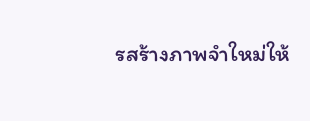รสร้างภาพจำใหม่ให้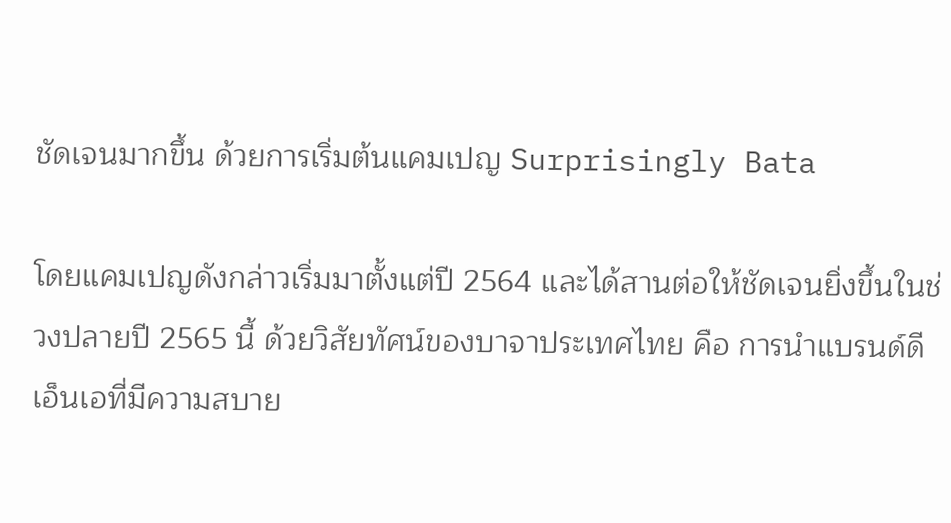ชัดเจนมากขึ้น ด้วยการเริ่มต้นแคมเปญ Surprisingly Bata

โดยแคมเปญดังกล่าวเริ่มมาตั้งแต่ปี 2564 และได้สานต่อให้ชัดเจนยิ่งขึ้นในช่วงปลายปี 2565 นี้ ด้วยวิสัยทัศน์ของบาจาประเทศไทย คือ การนำแบรนด์ดีเอ็นเอที่มีความสบาย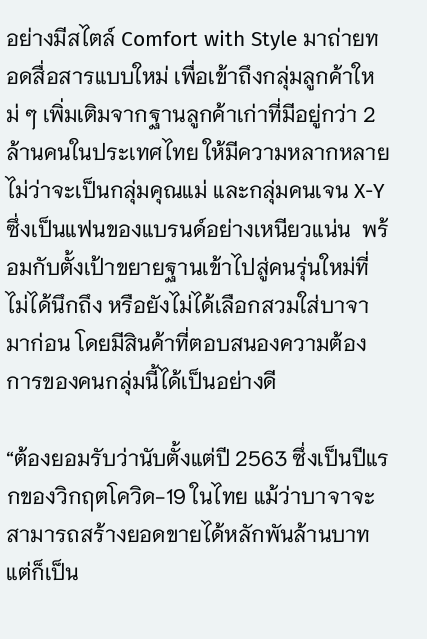อย่างมีสไตล์ Comfort with Style มาถ่ายทอดสื่อสารแบบใหม่ เพื่อเข้าถึงกลุ่มลูกค้าใหม่ ๆ เพิ่มเติมจากฐานลูกค้าเก่าที่มีอยู่กว่า 2 ล้านคนในประเทศไทย ให้มีความหลากหลาย ไม่ว่าจะเป็นกลุ่มคุณแม่ และกลุ่มคนเจน X-Y ซึ่งเป็นแฟนของแบรนด์อย่างเหนียวแน่น  พร้อมกับตั้งเป้าขยายฐานเข้าไปสู่คนรุ่นใหม่ที่ไม่ได้นึกถึง หรือยังไม่ได้เลือกสวมใส่บาจามาก่อน โดยมีสินค้าที่ตอบสนองความต้องการของคนกลุ่มนี้ได้เป็นอย่างดี

“ต้องยอมรับว่านับตั้งแต่ปี 2563 ซึ่งเป็นปีแรกของวิกฤตโควิด-19 ในไทย แม้ว่าบาจาจะสามารถสร้างยอดขายได้หลักพันล้านบาท แต่ก็เป็น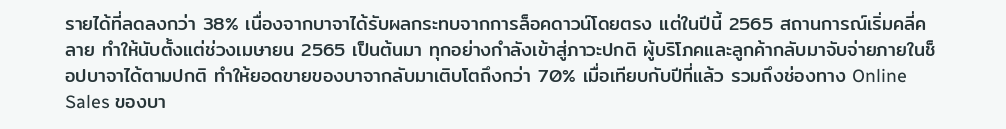รายได้ที่ลดลงกว่า 38% เนื่องจากบาจาได้รับผลกระทบจากการล็อคดาวน์โดยตรง แต่ในปีนี้ 2565 สถานการณ์เริ่มคลี่คลาย ทำให้นับตั้งแต่ช่วงเมษายน 2565 เป็นต้นมา ทุกอย่างกำลังเข้าสู่ภาวะปกติ ผู้บริโภคและลูกค้ากลับมาจับจ่ายภายในช็อปบาจาได้ตามปกติ ทำให้ยอดขายของบาจากลับมาเติบโตถึงกว่า 70% เมื่อเทียบกับปีที่แล้ว รวมถึงช่องทาง Online Sales ของบา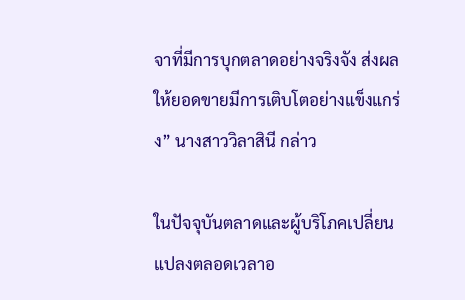จาที่มีการบุกตลาดอย่างจริงจัง ส่งผลให้ยอดขายมีการเติบโตอย่างแข็งแกร่ง” นางสาววิลาสินี กล่าว

ในปัจจุบันตลาดและผู้บริโภคเปลี่ยนแปลงตลอดเวลาอ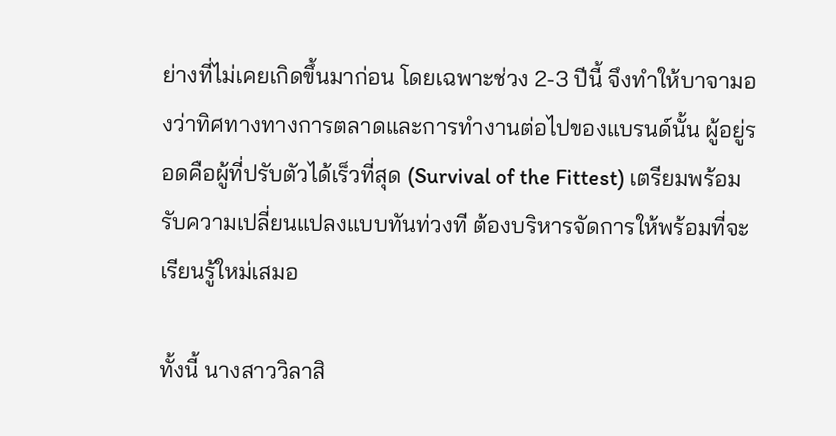ย่างที่ไม่เคยเกิดขึ้นมาก่อน โดยเฉพาะช่วง 2-3 ปีนี้ จึงทำให้บาจามองว่าทิศทางทางการตลาดและการทำงานต่อไปของแบรนด์นั้น ผู้อยู่รอดคือผู้ที่ปรับตัวได้เร็วที่สุด (Survival of the Fittest) เตรียมพร้อมรับความเปลี่ยนแปลงแบบทันท่วงที ต้องบริหารจัดการให้พร้อมที่จะเรียนรู้ใหม่เสมอ

ทั้งนี้ นางสาววิลาสิ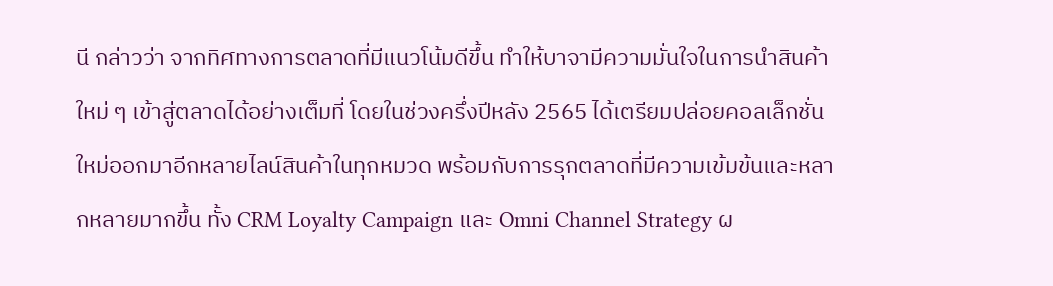นี กล่าวว่า จากทิศทางการตลาดที่มีแนวโน้มดีขึ้น ทำให้บาจามีความมั่นใจในการนำสินค้าใหม่ ๆ เข้าสู่ตลาดได้อย่างเต็มที่ โดยในช่วงครึ่งปีหลัง 2565 ได้เตรียมปล่อยคอลเล็กชั่นใหม่ออกมาอีกหลายไลน์สินค้าในทุกหมวด พร้อมกับการรุกตลาดที่มีความเข้มข้นและหลากหลายมากขึ้น ทั้ง CRM Loyalty Campaign และ Omni Channel Strategy ผ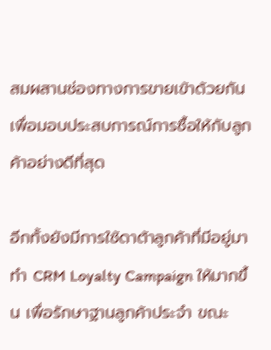สมผสานช่องทางการขายเข้าด้วยกัน เพื่อมอบประสบการณ์การซื้อให้กับลูกค้าอย่างดีที่สุด

อีกทั้งยังมีการใช้ดาต้าลูกค้าที่มีอยู่มาทำ CRM Loyalty Campaign ให้มากขึ้น เพื่อรักษาฐานลูกค้าประจำ ขณะ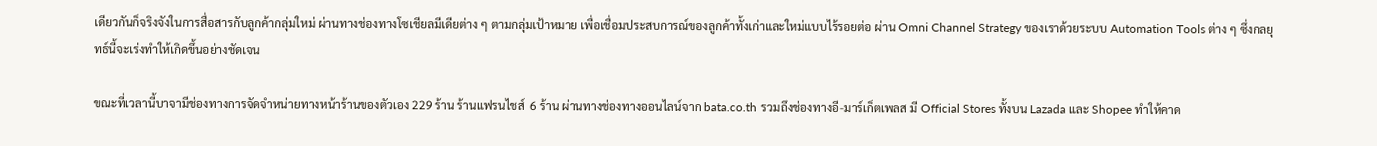เดียวกันก็จริงจังในการสื่อสารกับลูกค้ากลุ่มใหม่ ผ่านทางช่องทางโซเชียลมีเดียต่าง ๆ ตามกลุ่มเป้าหมาย เพื่อเชื่อมประสบการณ์ของลูกค้าทั้งเก่าและใหม่แบบไร้รอยต่อ ผ่าน Omni Channel Strategy ของเราด้วยระบบ Automation Tools ต่าง ๆ ซึ่งกลยุทธ์นี้จะเร่งทำให้เกิดขึ้นอย่างชัดเจน

ขณะที่เวลานี้บาจามีช่องทางการจัดจำหน่ายทางหน้าร้านของตัวเอง 229 ร้าน ร้านแฟรนไชส์  6 ร้าน ผ่านทางช่องทางออนไลน์จาก bata.co.th รวมถึงช่องทางอี-มาร์เก็ตเพลส มี Official Stores ทั้งบน Lazada และ Shopee ทำให้คาด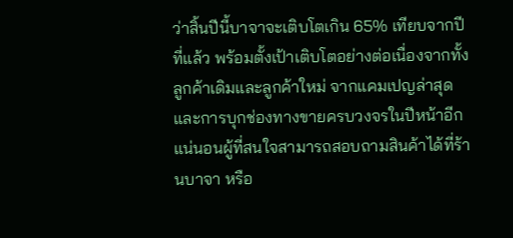ว่าสิ้นปีนี้บาจาจะเติบโตเกิน 65% เทียบจากปีที่แล้ว พร้อมตั้งเป้าเติบโตอย่างต่อเนื่องจากทั้งลูกค้าเดิมและลูกค้าใหม่ จากแคมเปญล่าสุด และการบุกช่องทางขายครบวงจรในปีหน้าอีกแน่นอนผู้ที่สนใจสามารถสอบถามสินค้าได้ที่ร้านบาจา หรือ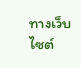ทางเว็บไซต์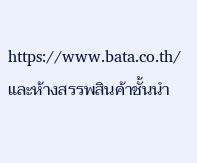https://www.bata.co.th/และห้างสรรพสินค้าชั้นนำ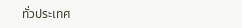ทั่วประเทศ